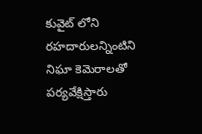కువైట్ లోని రహదారులన్నింటిని నిఘా కెమెరాలతో పర్యవేక్షిస్తారు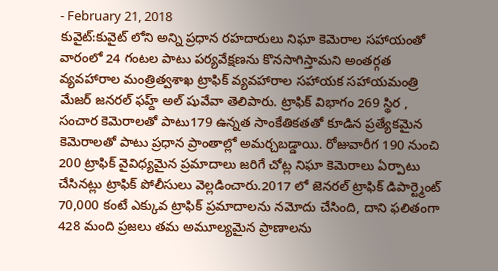- February 21, 2018
కువైట్:కువైట్ లోని అన్ని ప్రధాన రహదారులు నిఘా కెమెరాల సహాయంతో వారంలో 24 గంటల పాటు పర్యవేక్షణను కొనసాగిస్తామని అంతర్గత వ్యవహారాల మంత్రిత్వశాఖ ట్రాఫిక్ వ్యవహారాల సహాయక సహాయమంత్రి మేజర్ జనరల్ ఫహ్ద్ అల్ షువేవా తెలిపారు. ట్రాఫిక్ విభాగం 269 స్థిర , సంచార కెమెరాలతో పాటు179 ఉన్నత సాంకేతికతతో కూడిన ప్రత్యేకమైన కెమెరాలతో పాటు ప్రధాన ప్రాంతాల్లో అమర్చబడ్డాయి. రోజువారీగ 190 నుంచి 200 ట్రాఫిక్ వైవిధ్యమైన ప్రమాదాలు జరిగే చోట్ల నిఘా కెమెరాలు ఏర్పాటు చేసినట్లు ట్రాఫిక్ పోలీసులు వెల్లడించారు.2017 లో జెనరల్ ట్రాఫిక్ డిపార్ట్మెంట్ 70,000 కంటే ఎక్కువ ట్రాఫిక్ ప్రమాదాలను నమోదు చేసింది, దాని ఫలితంగా 428 మంది ప్రజలు తమ అమూల్యమైన ప్రాణాలను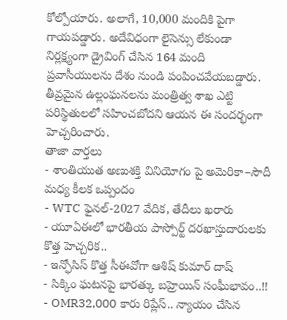కోల్పోయారు. అలాగే, 10,000 మందికి పైగా గాయపడ్డారు. అదేవిధంగా లైసెన్సు లేకుండా నిర్లక్ష్యంగా డ్రైవింగ్ చేసిన 164 మంది ప్రవాసీయులను దేశం నుండి పంపించవేయబడ్డారు. తీవ్రమైన ఉల్లంఘనలను మంత్రిత్వ శాఖ ఎట్టి పరిస్థితులలో సహించబోదని ఆయన ఈ సందర్భంగా హెచ్చరించారు.
తాజా వార్తలు
- శాంతియుత అణుశక్తి వినియోగం పై అమెరికా–సౌదీ మధ్య కీలక ఒప్పందం
- WTC ఫైనల్-2027 వేదిక, తేదీలు ఖరారు
- యూఏఈలో భారతీయ పాస్పోర్ట్ దరఖాస్తుదారులకు కొత్త హెచ్చరిక..
- ఇన్ఫోసిస్ కొత్త సీఈవోగా ఆశిష్ కుమార్ దాష్
- సిక్కిం ఘటనపై భారత్కు బహ్రెయిన్ సంఘీభావం..!!
- OMR32,000 కారు రిప్లేస్.. న్యాయం చేసిన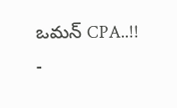ఒమన్ CPA..!!
-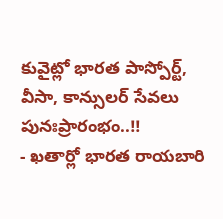కువైట్లో భారత పాస్పోర్ట్, వీసా, కాన్సులర్ సేవలు పునఃప్రారంభం..!!
- ఖతార్లో భారత రాయబారి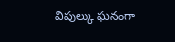విపుల్కు ఘనంగా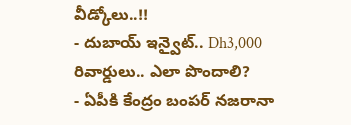వీడ్కోలు..!!
- దుబాయ్ ఇన్వైట్.. Dh3,000 రివార్డులు.. ఎలా పొందాలి?
- ఏపీకి కేంద్రం బంపర్ నజరానా